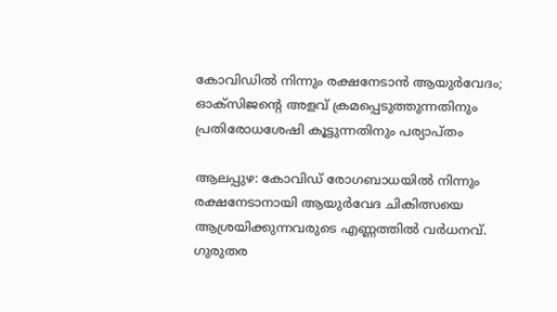കോവിഡിൽ നിന്നും രക്ഷനേടാൻ ആയുർവേദം; ഓക്‌സിജന്റെ അളവ് ക്രമപ്പെടുത്തുന്നതിനും പ്രതിരോധശേഷി കൂട്ടുന്നതിനും പര്യാപ്തം

ആലപ്പുഴ: കോവിഡ് രോഗബാധയിൽ നിന്നും രക്ഷനേടാനായി ആയുർവേദ ചികിത്സയെ ആശ്രയിക്കുന്നവരുടെ എണ്ണത്തിൽ വർധനവ്. ഗുരുതര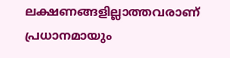ലക്ഷണങ്ങളില്ലാത്തവരാണ് പ്രധാനമായും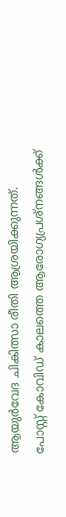ആയുർവേദ ചികിത്സാ രീതി ആശ്രയിക്കുന്നത്. പോസ്റ്റ് കോവിഡ് കാലത്തെ ആരോഗ്യപ്രശ്‌നങ്ങൾക്ക്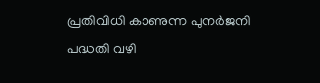പ്രതിവിധി കാണുന്ന പുനർജനി പദ്ധതി വഴി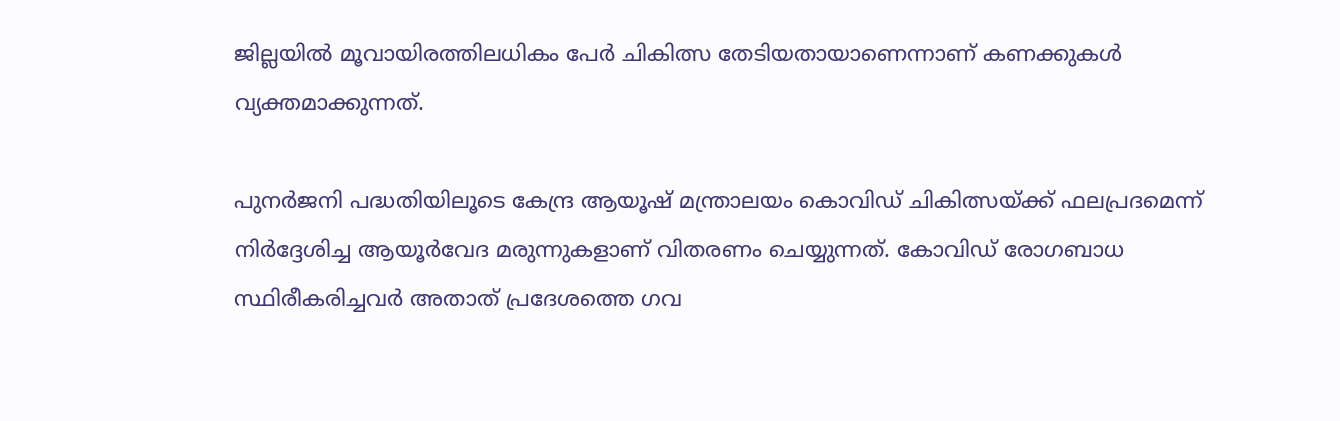ജില്ലയിൽ മൂവായിരത്തിലധികം പേർ ചികിത്സ തേടിയതായാണെന്നാണ് കണക്കുകൾ വ്യക്തമാക്കുന്നത്.

പുനർജനി പദ്ധതിയിലൂടെ കേന്ദ്ര ആയൂഷ് മന്ത്രാലയം കൊവിഡ് ചികിത്സയ്ക്ക് ഫലപ്രദമെന്ന് നിർദ്ദേശിച്ച ആയൂർവേദ മരുന്നുകളാണ് വിതരണം ചെയ്യുന്നത്. കോവിഡ് രോഗബാധ സ്ഥിരീകരിച്ചവർ അതാത് പ്രദേശത്തെ ഗവ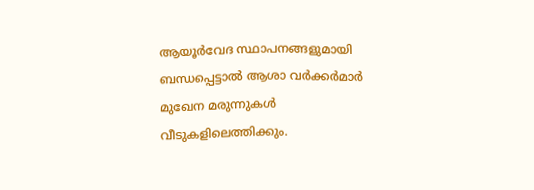ആയൂർവേദ സ്ഥാപനങ്ങളുമായി ബന്ധപ്പെട്ടാൽ ആശാ വർക്കർമാർ മുഖേന മരുന്നുകൾ വീടുകളിലെത്തിക്കും.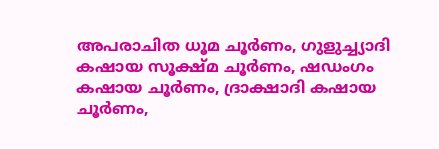അപരാചിത ധൂമ ചൂർണം, ഗുളുച്ച്യാദി കഷായ സൂക്ഷ്മ ചൂർണം, ഷഡംഗം കഷായ ചൂർണം, ദ്രാക്ഷാദി കഷായ ചൂർണം,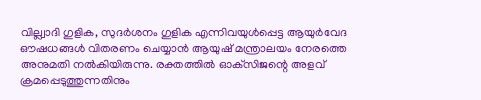വില്ല്വാദി ഗുളിക, സുദർശനം ഗുളിക എന്നിവയുൾപ്പെട്ട ആയുർവേദ ഔഷധങ്ങൾ വിതരണം ചെയ്യാൻ ആയുഷ് മന്ത്രാലയം നേരത്തെ അനുമതി നൽകിയിരുന്നു. രക്തത്തിൽ ഓക്‌സിജന്റെ അളവ് ക്രമപ്പെടുത്തുന്നതിനും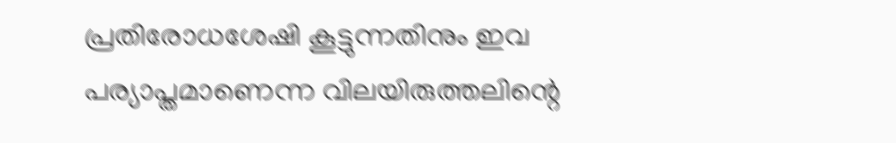പ്രതിരോധശേഷി കൂട്ടുന്നതിനും ഇവ പര്യാപ്തമാണെന്ന വിലയിരുത്തലിന്റെ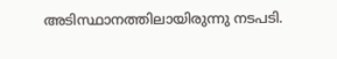അടിസ്ഥാനത്തിലായിരുന്നു നടപടി.